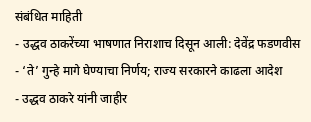संबंधित माहिती
- उद्धव ठाकरेंच्या भाषणात निराशाच दिसून आली: देवेंद्र फडणवीस
- ‘ते’ गुन्हे मागे घेण्याचा निर्णय; राज्य सरकारने काढला आदेश
- उद्धव ठाकरे यांनी जाहीर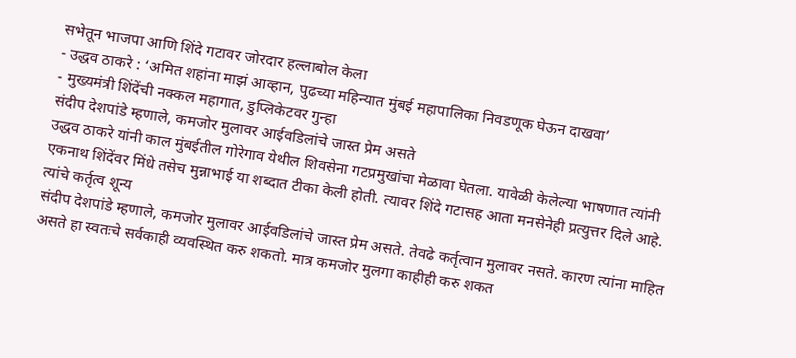सभेतून भाजपा आणि शिंदे गटावर जोरदार हल्लाबोल केला
- उद्धव ठाकरे : ‘अमित शहांना माझं आव्हान, पुढच्या महिन्यात मुंबई महापालिका निवडणूक घेऊन दाखवा’
- मुख्यमंत्री शिंदेंची नक्कल महागात, डुप्लिकेटवर गुन्हा
संदीप देशपांडे म्हणाले, कमजोर मुलावर आईवडिलांचे जास्त प्रेम असते
उद्धव ठाकरे यांनी काल मुंबईतील गोरेगाव येथील शिवसेना गटप्रमुखांचा मेळावा घेतला. यावेळी केलेल्या भाषणात त्यांनी एकनाथ शिंदेंवर मिंधे तसेच मुन्नाभाई या शब्दात टीका केली होती. त्यावर शिंदे गटासह आता मनसेनेही प्रत्युत्तर दिले आहे.
त्यांचे कर्तृत्व शून्य
संदीप देशपांडे म्हणाले, कमजोर मुलावर आईवडिलांचे जास्त प्रेम असते. तेवढे कर्तृत्वान मुलावर नसते. कारण त्यांना माहित असते हा स्वतःचे सर्वकाही व्यवस्थित करु शकतो. मात्र कमजोर मुलगा काहीही करु शकत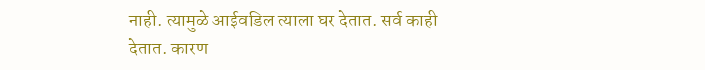नाही. त्यामुळे आईवडिल त्याला घर देतात. सर्व काही देतात. कारण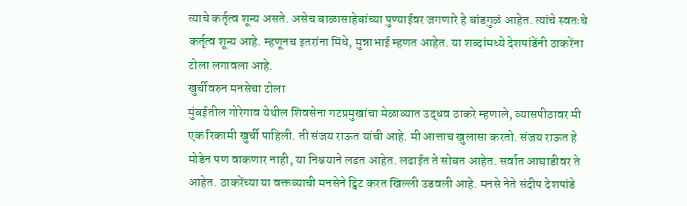त्याचे कर्तृत्व शून्य असते. असेच बाळासाहेबांच्या पुण्याईवर जगणारे हे बांडगुळं आहेत. त्यांचे स्वतःचे कर्तृत्व शून्य आहे. म्हणूनच इतरांना मिंधे, मुन्नाभाई म्हणत आहेत. या शब्दांमध्ये देशपांडेंनी ठाकरेंना टोला लगावला आहे.
खुर्चीवरुन मनसेचा टोला
मुंबईतील गोरेगाव येथील शिवसेना गटप्रमुखांचा मेळाव्यात उद्धव ठाकरे म्हणाले, व्यासपीठावर मी एक रिकामी खुर्ची पाहिली. ती संजय राऊत यांची आहे. मी आत्ताच खुलासा करतो. संजय राऊत हे मोडेन पण वाकणार नाही, या निश्चयाने लढत आहेत. लढाईत ते सोबत आहेत. सर्वात आघाडीवर ते आहेत. ठाकरेंच्या या वक्तव्याची मनसेने ट्विट करत खिल्ली उडवली आहे. मनसे नेते संदीप देशपांडे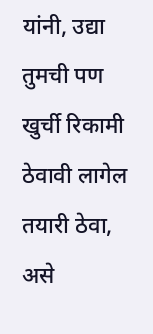यांनी, उद्या तुमची पण खुर्ची रिकामी ठेवावी लागेल तयारी ठेवा, असे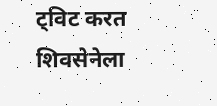ट्विट करत शिवसेनेला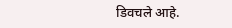डिवचले आहे.